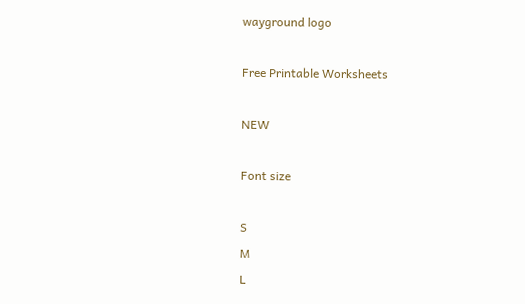wayground logo

Free Printable Worksheets

NEW

Font size

S
M
L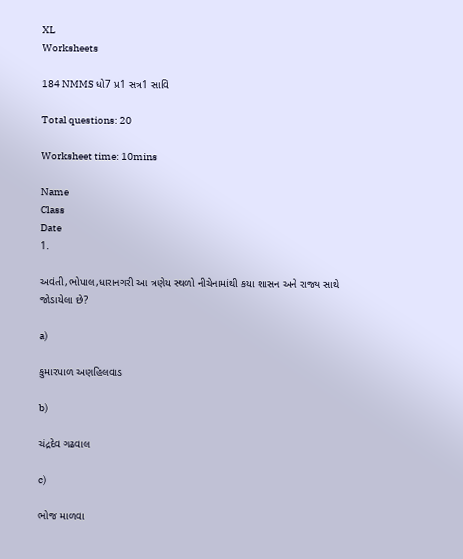XL
Worksheets

184 NMMS ધો7 પ્ર1 સત્ર1 સાવિ

Total questions: 20

Worksheet time: 10mins

Name
Class
Date
1.

અવંતી,ભોપાલ,ધારાનગરી આ ત્રણેય સ્થળો નીચેનામાંથી કયા શાસન અને રાજ્ય સાથે જોડાયેલા છે?

a)

કુમારપાળ અણહિલવાડ

b)

ચંદ્રદેવ ગઢવાલ

c)

ભોજ માળવા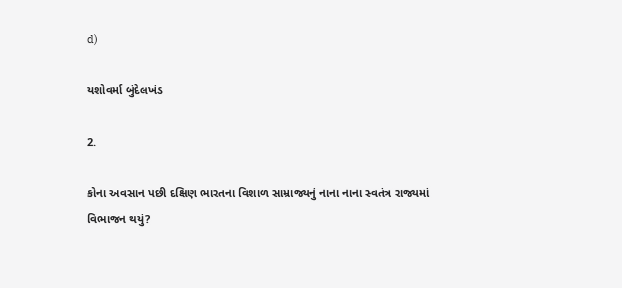d)

યશોવર્મા બુંદેલખંડ

2.

કોના અવસાન પછી દક્ષિણ ભારતના વિશાળ સામ્રાજ્યનું નાના નાના સ્વતંત્ર રાજ્યમાં વિભાજન થયું?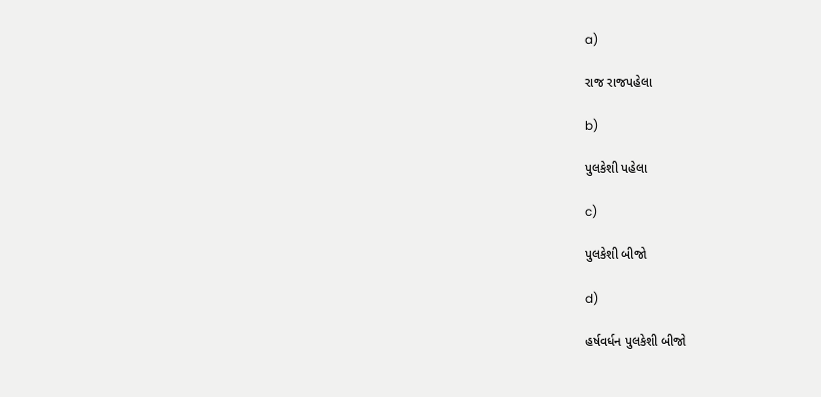a)

રાજ રાજપહેલા

b)

પુલકેશી પહેલા

c)

પુલકેશી બીજો

d)

હર્ષવર્ધન પુલકેશી બીજો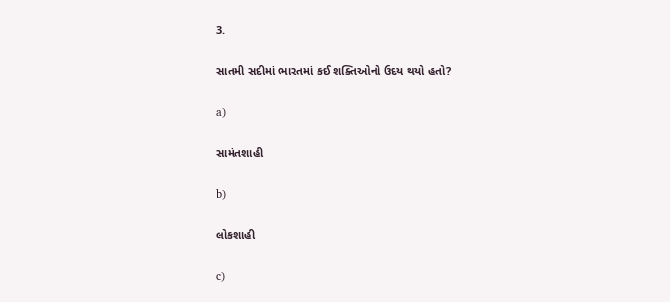3.

સાતમી સદીમાં ભારતમાં કઈ શક્તિઓનો ઉદય થયો હતો?

a)

સામંતશાહી

b)

લોકશાહી

c)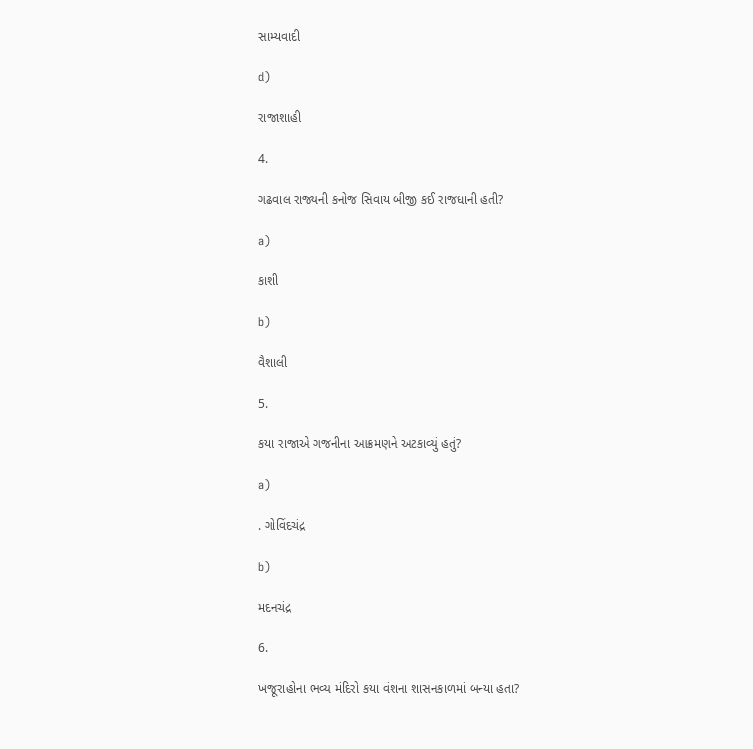સામ્યવાદી

d)

રાજાશાહી

4.

ગઢવાલ રાજ્યની કનોજ સિવાય બીજી કઈ રાજધાની હતી?

a)

કાશી

b)

વૈશાલી

5.

કયા રાજાએ ગજનીના આક્રમણને અટકાવ્યું હતું?

a)

. ગોવિંદચંદ્ર

b)

મદનચંદ્ર

6.

ખજૂરાહોના ભવ્ય મંદિરો કયા વંશના શાસનકાળમાં બન્યા હતા?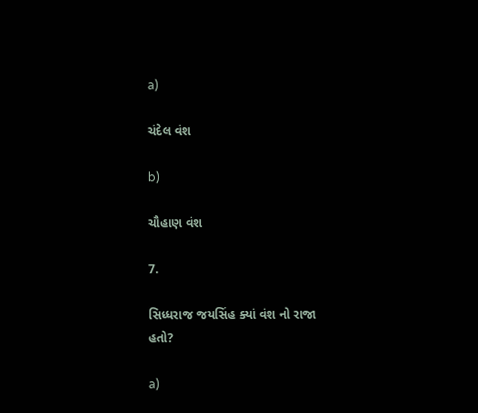a)

ચંદેલ વંશ

b)

ચૌહાણ વંશ

7.

સિધ્ધરાજ જયસિંહ ક્યાં વંશ નો રાજા હતો?

a)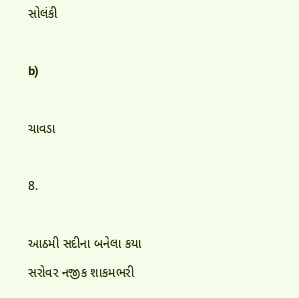સોલંકી

b)

ચાવડા

8.

આઠમી સદીના બનેલા કયા સરોવર નજીક શાકમભરી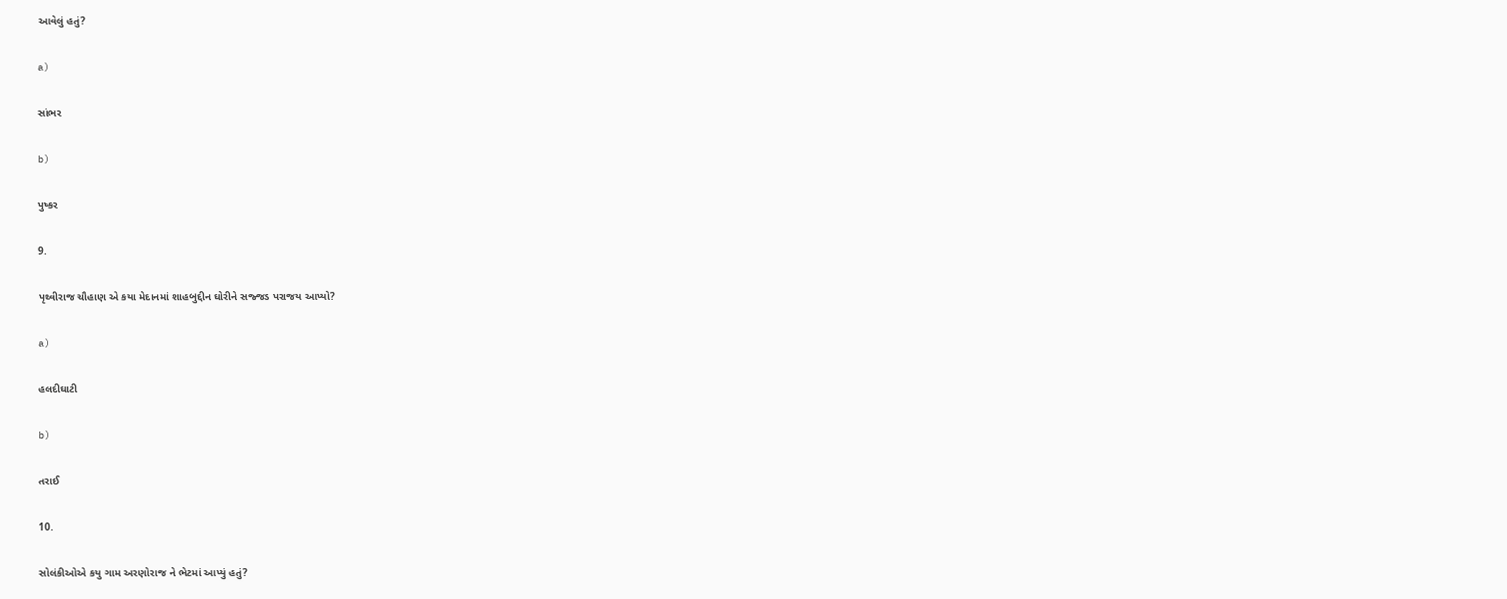આવેલું હતું?

a)

સાંભર

b)

પુષ્કર

9.

પૃથ્વીરાજ ચૌહાણ એ કયા મેદાનમાં શાહબુદ્દીન ઘોરીને સજ્જડ પરાજય આપ્યો?

a)

હલદીઘાટી

b)

તરાઈ

10.

સોલંકીઓએ કયુ ગામ અરણોરાજ ને ભેટમાં આપ્યું હતું?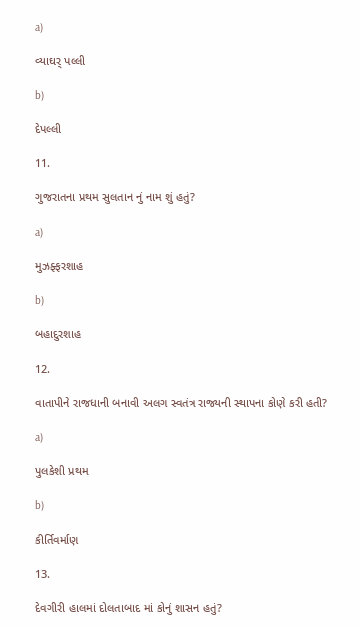a)

વ્યાઘર્ પલ્લી

b)

દેપલ્લી

11.

ગુજરાતના પ્રથમ સુલતાન નું નામ શું હતું?

a)

મુઝફ્ફરશાહ

b)

બહાદુરશાહ

12.

વાતાપીને રાજધાની બનાવી અલગ સ્વતંત્ર રાજ્યની સ્થાપના કોણે કરી હતી?

a)

પુલકેશી પ્રથમ

b)

કીર્તિવર્માણ

13.

દેવગીરી હાલમાં દોલતાબાદ માં કોનું શાસન હતું?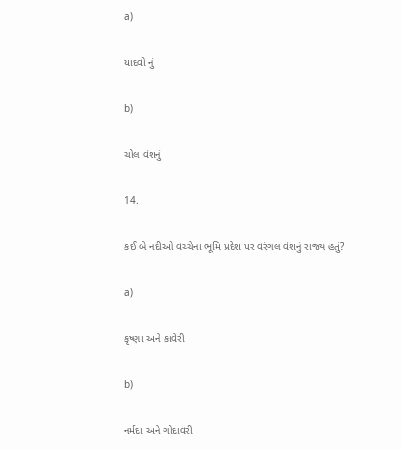a)

યાદવો નું

b)

ચોલ વંશનું

14.

કઈ બે નદીઓ વચ્ચેના ભૂમિ પ્રદેશ પર વરંગલ વંશનું રાજ્ય હતું?

a)

કૃષ્ણા અને કાવેરી

b)

નર્મદા અને ગોદાવરી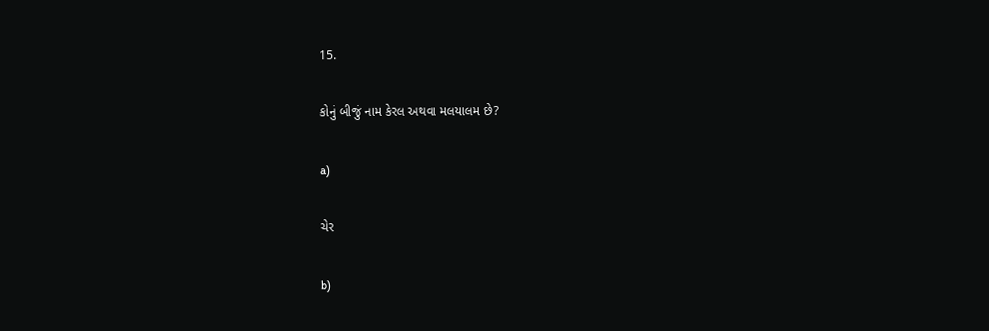15.

કોનું બીજું નામ કેરલ અથવા મલયાલમ છે?

a)

ચેર

b)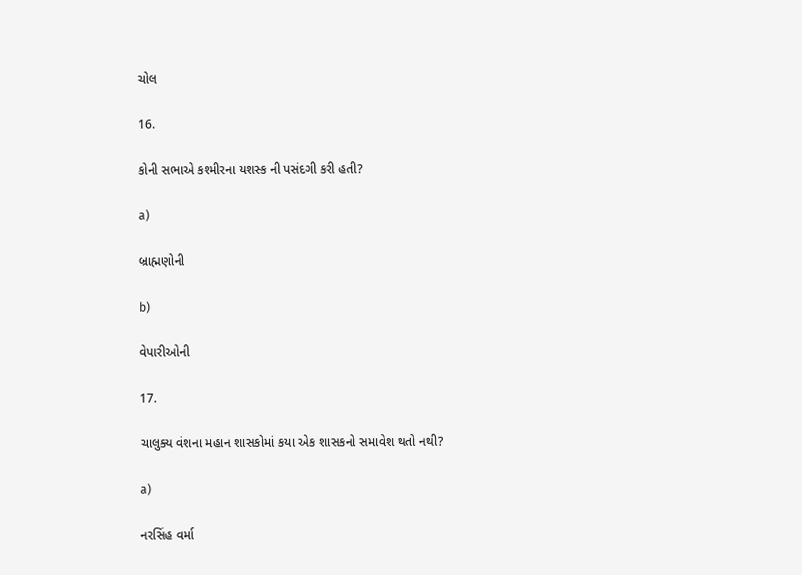ચોલ

16.

કોની સભાએ કશ્મીરના યશસ્ક ની પસંદગી કરી હતી?

a)

બ્રાહ્મણોની

b)

વેપારીઓની

17.

ચાલુક્ય વંશના મહાન શાસકોમાં કયા એક શાસકનો સમાવેશ થતો નથી?

a)

નરસિંહ વર્મા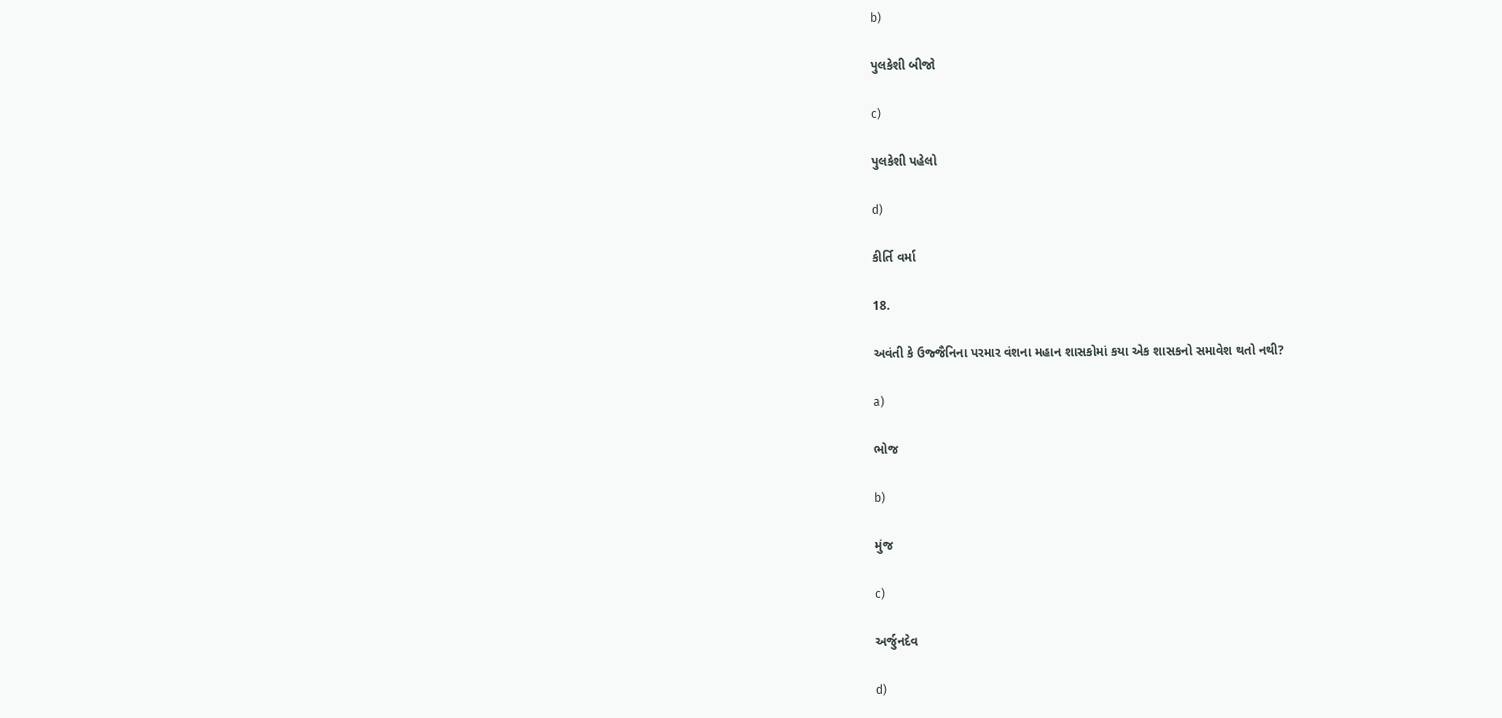b)

પુલકેશી બીજો

c)

પુલકેશી પહેલો

d)

કીર્તિ વર્મા

18.

અવંતી કે ઉજ્જૈનિના પરમાર વંશના મહાન શાસકોમાં કયા એક શાસકનો સમાવેશ થતો નથી?

a)

ભોજ

b)

મુંજ

c)

અર્જુનદેવ

d)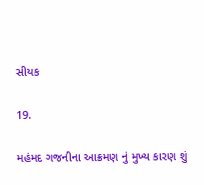સીયક

19.

મહંમદ ગજનીના આક્રમણ નું મુખ્ય કારણ શું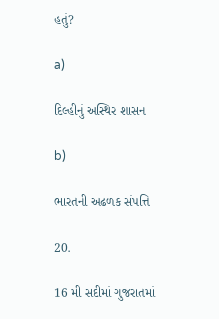હતું?

a)

દિલ્હીનું અસ્થિર શાસન

b)

ભારતની અઢળક સંપત્તિ

20.

16 મી સદીમાં ગુજરાતમાં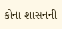કોના શાસનની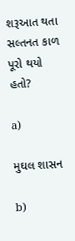શરૂઆત થતા સલ્તનત કાળ પૂરો થયો હતો?

a)

મુઘલ શાસન

b)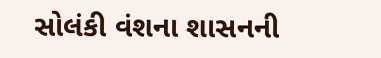સોલંકી વંશના શાસનની